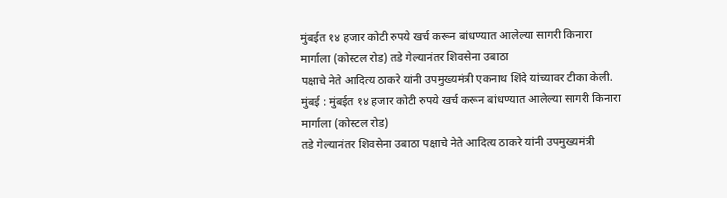मुंबईत १४ हजार कोटी रुपये खर्च करून बांधण्यात आलेल्या सागरी किनारा
मार्गाला (कोस्टल रोड) तडे गेल्यानंतर शिवसेना उबाठा
पक्षाचे नेते आदित्य ठाकरे यांनी उपमुख्यमंत्री एकनाथ शिंदे यांच्यावर टीका केली.
मुंबई : मुंबईत १४ हजार कोटी रुपये खर्च करून बांधण्यात आलेल्या सागरी किनारा मार्गाला (कोस्टल रोड)
तडे गेल्यानंतर शिवसेना उबाठा पक्षाचे नेते आदित्य ठाकरे यांनी उपमुख्यमंत्री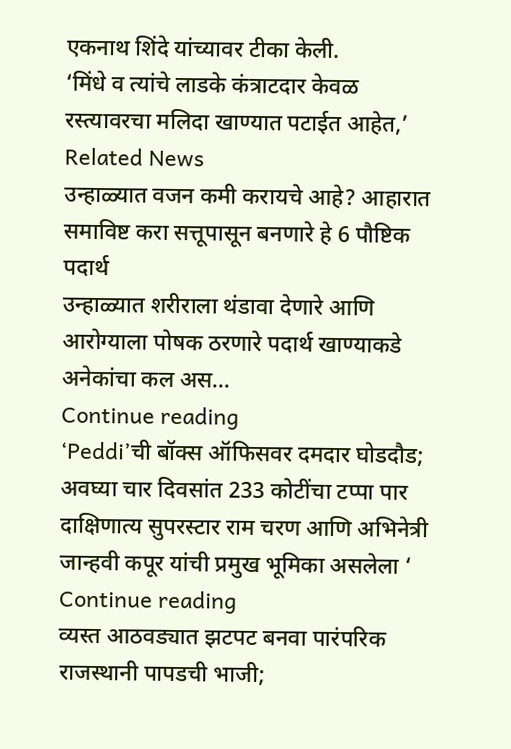एकनाथ शिंदे यांच्यावर टीका केली.
‘मिंधे व त्यांचे लाडके कंत्राटदार केवळ रस्त्यावरचा मलिदा खाण्यात पटाईत आहेत,’
Related News
उन्हाळ्यात वजन कमी करायचे आहे? आहारात समाविष्ट करा सत्तूपासून बनणारे हे 6 पौष्टिक पदार्थ
उन्हाळ्यात शरीराला थंडावा देणारे आणि आरोग्याला पोषक ठरणारे पदार्थ खाण्याकडे अनेकांचा कल अस...
Continue reading
‘Peddi’ची बॉक्स ऑफिसवर दमदार घोडदौड; अवघ्या चार दिवसांत 233 कोटींचा टप्पा पार
दाक्षिणात्य सुपरस्टार राम चरण आणि अभिनेत्री जान्हवी कपूर यांची प्रमुख भूमिका असलेला ‘
Continue reading
व्यस्त आठवड्यात झटपट बनवा पारंपरिक राजस्थानी पापडची भाजी;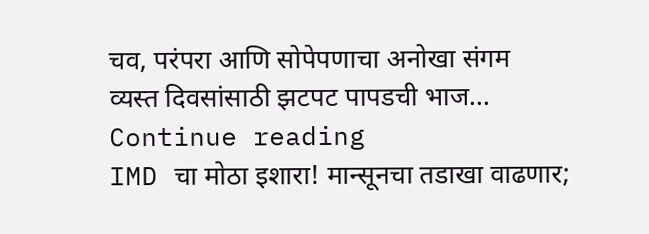चव, परंपरा आणि सोपेपणाचा अनोखा संगम
व्यस्त दिवसांसाठी झटपट पापडची भाज...
Continue reading
IMD चा मोठा इशारा! मान्सूनचा तडाखा वाढणार;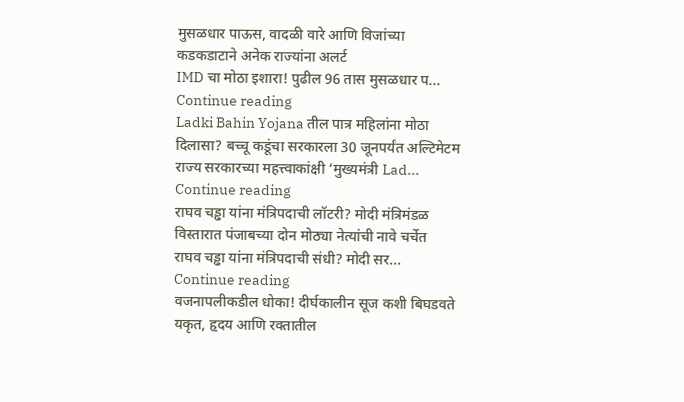मुसळधार पाऊस, वादळी वारे आणि विजांच्या कडकडाटाने अनेक राज्यांना अलर्ट
IMD चा मोठा इशारा! पुढील 96 तास मुसळधार प...
Continue reading
Ladki Bahin Yojana तील पात्र महिलांना मोठा दिलासा? बच्चू कडूंचा सरकारला 30 जूनपर्यंत अल्टिमेटम
राज्य सरकारच्या महत्त्वाकांक्षी ‘मुख्यमंत्री Lad...
Continue reading
राघव चड्ढा यांना मंत्रिपदाची लॉटरी? मोदी मंत्रिमंडळ विस्तारात पंजाबच्या दोन मोठ्या नेत्यांची नावे चर्चेत
राघव चड्ढा यांना मंत्रिपदाची संधी? मोदी सर...
Continue reading
वजनापलीकडील धोका! दीर्घकालीन सूज कशी बिघडवते यकृत, हृदय आणि रक्तातील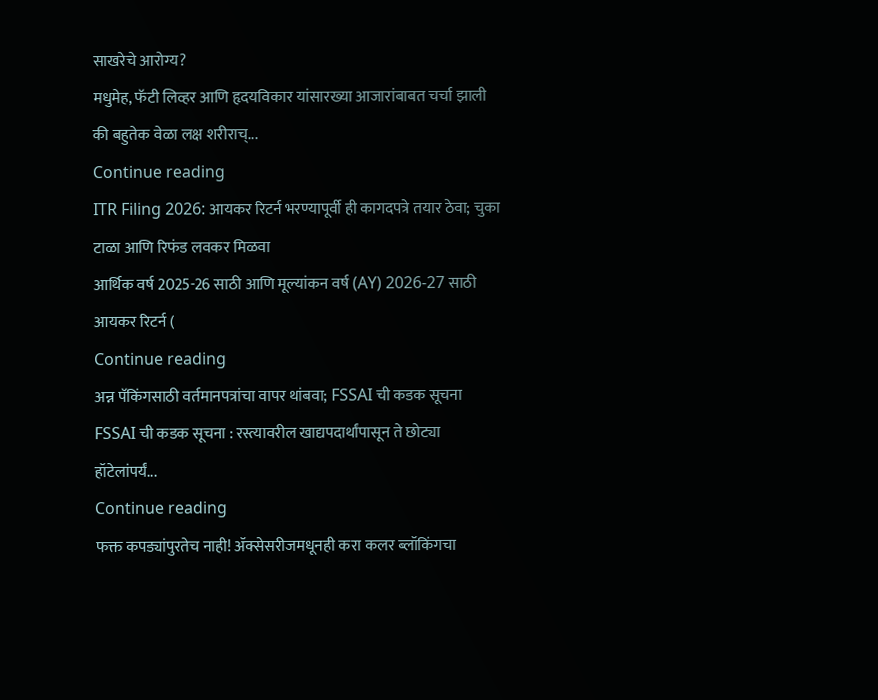साखरेचे आरोग्य?
मधुमेह, फॅटी लिव्हर आणि हृदयविकार यांसारख्या आजारांबाबत चर्चा झाली की बहुतेक वेळा लक्ष शरीराच्...
Continue reading
ITR Filing 2026: आयकर रिटर्न भरण्यापूर्वी ही कागदपत्रे तयार ठेवा; चुका टाळा आणि रिफंड लवकर मिळवा
आर्थिक वर्ष 2025-26 साठी आणि मूल्यांकन वर्ष (AY) 2026-27 साठी आयकर रिटर्न (
Continue reading
अन्न पॅकिंगसाठी वर्तमानपत्रांचा वापर थांबवा; FSSAI ची कडक सूचना
FSSAI ची कडक सूचना : रस्त्यावरील खाद्यपदार्थांपासून ते छोट्या हॉटेलांपर्यं...
Continue reading
फक्त कपड्यांपुरतेच नाही! ॲक्सेसरीजमधूनही करा कलर ब्लॉकिंगचा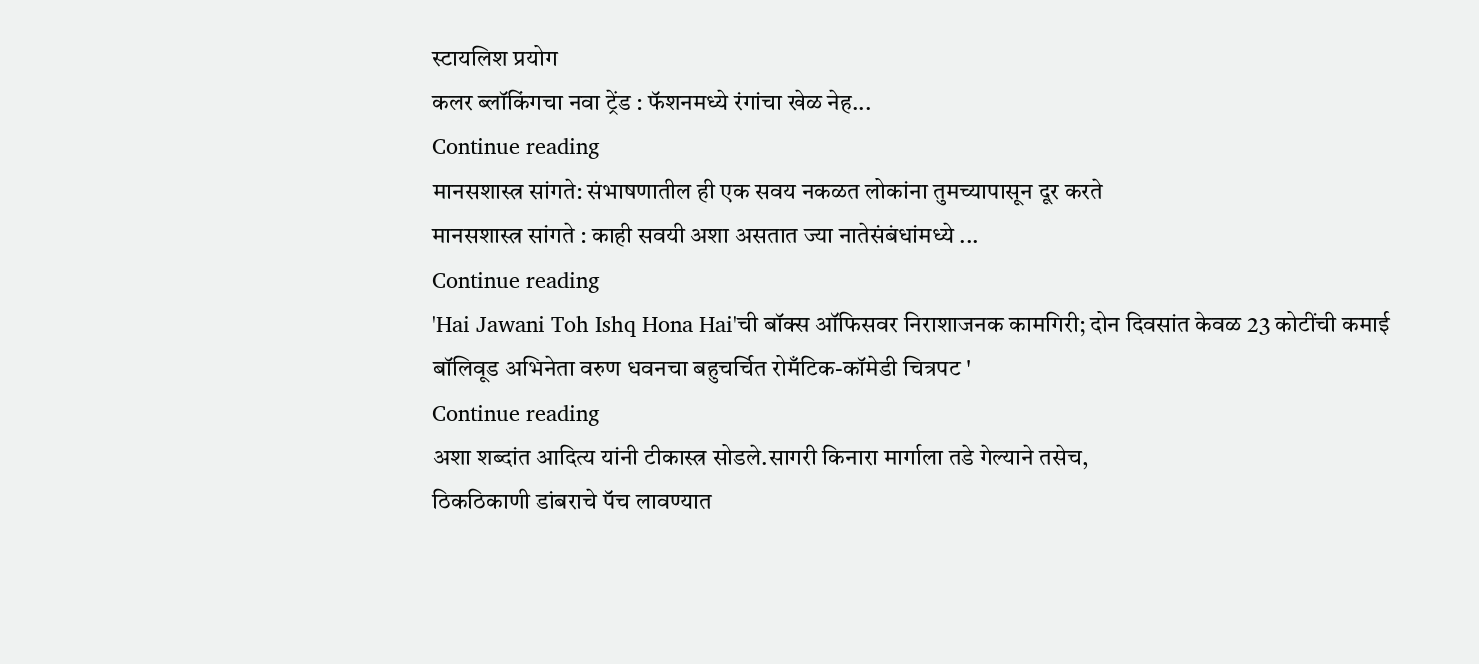स्टायलिश प्रयोग
कलर ब्लॉकिंगचा नवा ट्रेंड : फॅशनमध्ये रंगांचा खेळ नेह...
Continue reading
मानसशास्त्र सांगते: संभाषणातील ही एक सवय नकळत लोकांना तुमच्यापासून दूर करते
मानसशास्त्र सांगते : काही सवयी अशा असतात ज्या नातेसंबंधांमध्ये ...
Continue reading
'Hai Jawani Toh Ishq Hona Hai'ची बॉक्स ऑफिसवर निराशाजनक कामगिरी; दोन दिवसांत केवळ 23 कोटींची कमाई
बॉलिवूड अभिनेता वरुण धवनचा बहुचर्चित रोमँटिक-कॉमेडी चित्रपट '
Continue reading
अशा शब्दांत आदित्य यांनी टीकास्त्र सोडले.सागरी किनारा मार्गाला तडे गेल्याने तसेच,
ठिकठिकाणी डांबराचे पॅच लावण्यात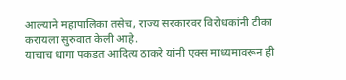आल्याने महापालिका तसेच, राज्य सरकारवर विरोधकांनी टीका करायला सुरुवात केली आहे.
याचाच धागा पकडत आदित्य ठाकरे यांनी एक्स माध्यमावरून ही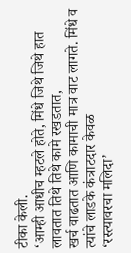टीका केली.
‘आम्ही आधीच म्हटले होते, मिंधे जिथे जिथे हात लावतात तिथे तिथे कामे रखडतात,
खर्च वाढतात आणि कामाची मात्र वाट लागते. मिंधे व त्यांचे लाडके कंत्राटदार केवळ
‘रस्त्यावरचा मलिदा’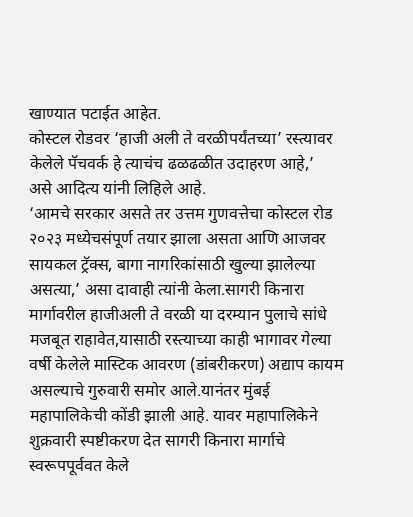खाण्यात पटाईत आहेत.
कोस्टल रोडवर ‘हाजी अली ते वरळीपर्यंतच्या’ रस्त्यावर केलेले पॅचवर्क हे त्याचंच ढळढळीत उदाहरण आहे,’
असे आदित्य यांनी लिहिले आहे.
‘आमचे सरकार असते तर उत्तम गुणवत्तेचा कोस्टल रोड २०२३ मध्येचसंपूर्ण तयार झाला असता आणि आजवर सायकल ट्रॅक्स, बागा नागरिकांसाठी खुल्या झालेल्या असत्या,’ असा दावाही त्यांनी केला.सागरी किनारा मार्गावरील हाजीअली ते वरळी या दरम्यान पुलाचे सांधे मजबूत राहावेत,यासाठी रस्त्याच्या काही भागावर गेल्या वर्षी केलेले मास्टिक आवरण (डांबरीकरण) अद्याप कायम असल्याचे गुरुवारी समोर आले.यानंतर मुंबई महापालिकेची कोंडी झाली आहे. यावर महापालिकेने शुक्रवारी स्पष्टीकरण देत सागरी किनारा मार्गाचे स्वरूपपूर्ववत केले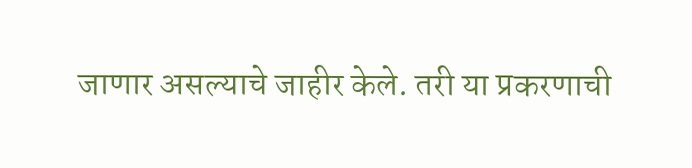जाणार असल्याचे जाहीर केले. तरी या प्रकरणाची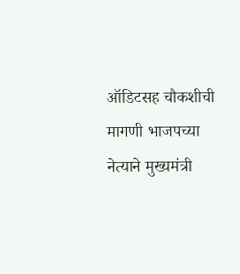ऑडिटसह चौकशीची मागणी भाजपच्या नेत्याने मुख्यमंत्री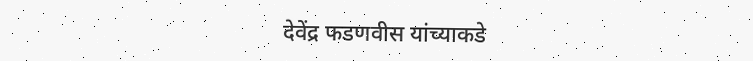देवेंद्र फडणवीस यांच्याकडे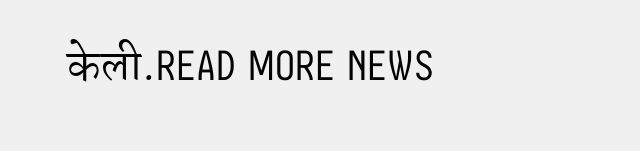केली.READ MORE NEWS